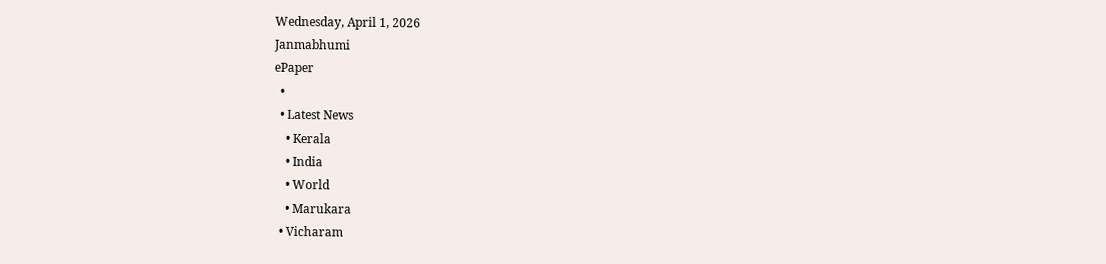Wednesday, April 1, 2026
Janmabhumi
ePaper
  •
  • Latest News
    • Kerala
    • India
    • World
    • Marukara
  • Vicharam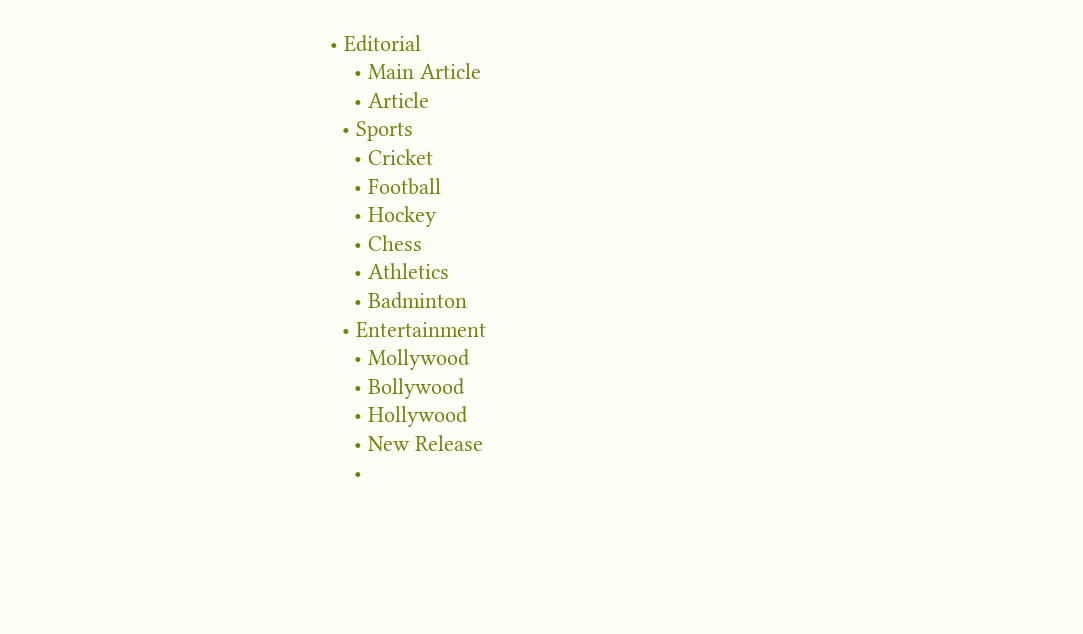• Editorial
    • Main Article
    • Article
  • Sports
    • Cricket
    • Football
    • Hockey
    • Chess
    • Athletics
    • Badminton
  • Entertainment
    • Mollywood
    • Bollywood
    • Hollywood
    • New Release
    •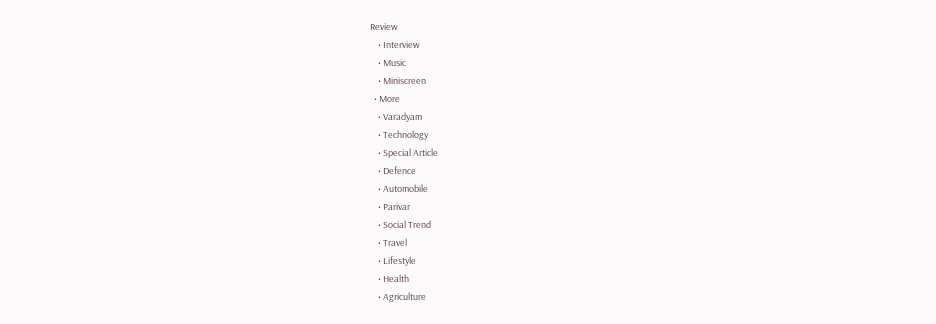Review
    • Interview
    • Music
    • Miniscreen
  • More
    • Varadyam
    • Technology
    • Special Article
    • Defence
    • Automobile
    • Parivar
    • Social Trend
    • Travel
    • Lifestyle
    • Health
    • Agriculture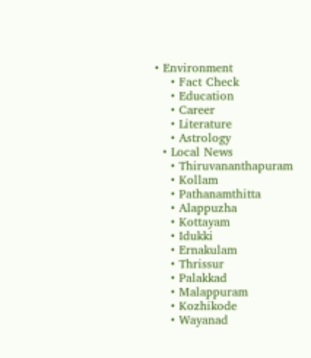• Environment
    • Fact Check
    • Education
    • Career
    • Literature
    • Astrology
  • Local News
    • Thiruvananthapuram
    • Kollam
    • Pathanamthitta
    • Alappuzha
    • Kottayam
    • Idukki
    • Ernakulam
    • Thrissur
    • Palakkad
    • Malappuram
    • Kozhikode
    • Wayanad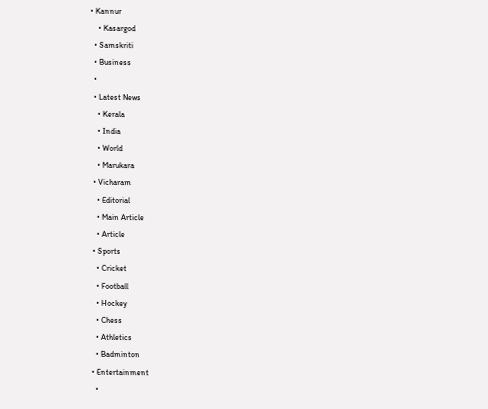• Kannur
    • Kasargod
  • Samskriti
  • Business
  •
  • Latest News
    • Kerala
    • India
    • World
    • Marukara
  • Vicharam
    • Editorial
    • Main Article
    • Article
  • Sports
    • Cricket
    • Football
    • Hockey
    • Chess
    • Athletics
    • Badminton
  • Entertainment
    •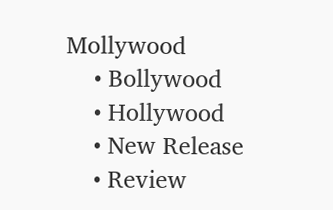Mollywood
    • Bollywood
    • Hollywood
    • New Release
    • Review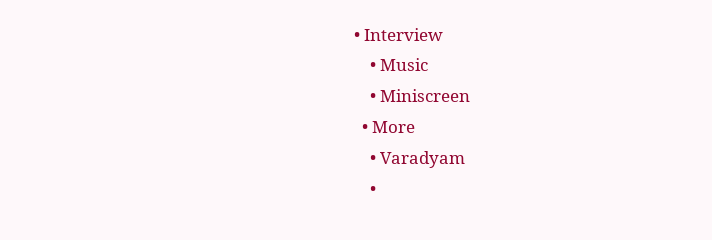• Interview
    • Music
    • Miniscreen
  • More
    • Varadyam
    •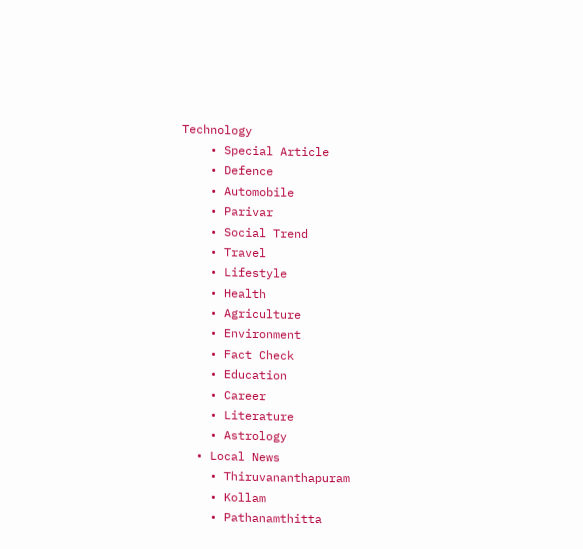Technology
    • Special Article
    • Defence
    • Automobile
    • Parivar
    • Social Trend
    • Travel
    • Lifestyle
    • Health
    • Agriculture
    • Environment
    • Fact Check
    • Education
    • Career
    • Literature
    • Astrology
  • Local News
    • Thiruvananthapuram
    • Kollam
    • Pathanamthitta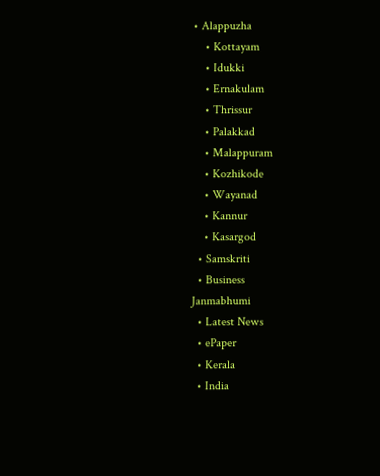• Alappuzha
    • Kottayam
    • Idukki
    • Ernakulam
    • Thrissur
    • Palakkad
    • Malappuram
    • Kozhikode
    • Wayanad
    • Kannur
    • Kasargod
  • Samskriti
  • Business
Janmabhumi
  • Latest News
  • ePaper
  • Kerala
  • India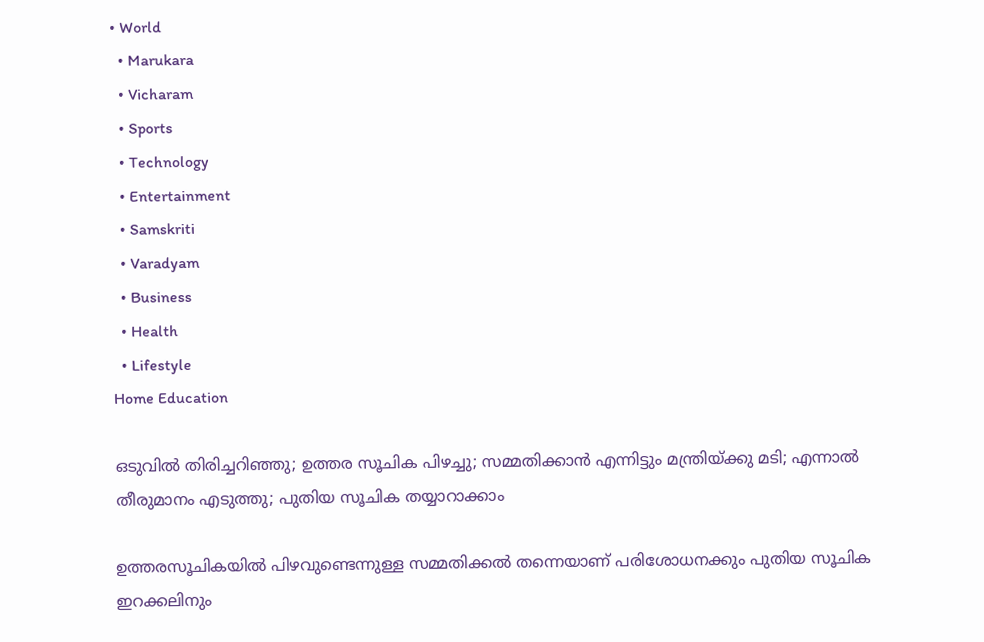• World
  • Marukara
  • Vicharam
  • Sports
  • Technology
  • Entertainment
  • Samskriti
  • Varadyam
  • Business
  • Health
  • Lifestyle
Home Education

ഒടുവില്‍ തിരിച്ചറിഞ്ഞു; ഉത്തര സൂചിക പിഴച്ചു; സമ്മതിക്കാന്‍ എന്നിട്ടും മന്ത്രിയ്‌ക്കു മടി; എന്നാല്‍ തീരുമാനം എടുത്തു; പുതിയ സൂചിക തയ്യാറാക്കാം

ഉത്തരസൂചികയില്‍ പിഴവുണ്ടെന്നുള്ള സമ്മതിക്കല്‍ തന്നെയാണ് പരിശോധനക്കും പുതിയ സൂചിക ഇറക്കലിനും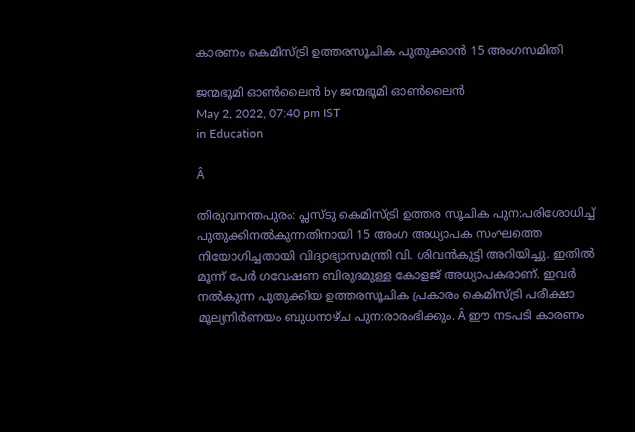കാരണം കെമിസ്ട്രി ഉത്തരസൂചിക പുതുക്കാന്‍ 15 അംഗസമിതി

ജന്മഭൂമി ഓണ്‍ലൈന്‍ by ജന്മഭൂമി ഓണ്‍ലൈന്‍
May 2, 2022, 07:40 pm IST
in Education

Â

തിരുവനന്തപുരം: പ്ലസ്ടു കെമിസ്ട്രി ഉത്തര സൂചിക പുന:പരിശോധിച്ച് പുതുക്കിനല്‍കുന്നതിനായി 15 അംഗ അധ്യാപക സംഘത്തെ നിയോഗിച്ചതായി വിദ്യാഭ്യാസമന്ത്രി വി. ശിവന്‍കുട്ടി അറിയിച്ചു. ഇതില്‍ മൂന്ന് പേര്‍ ഗവേഷണ ബിരുദമുള്ള കോളജ് അധ്യാപകരാണ്. ഇവര്‍ നല്‍കുന്ന പുതുക്കിയ ഉത്തരസൂചിക പ്രകാരം കെമിസ്ട്രി പരീക്ഷാ മൂല്യനിര്‍ണയം ബുധനാഴ്ച പുന:രാരംഭിക്കും. Â ഈ നടപടി കാരണം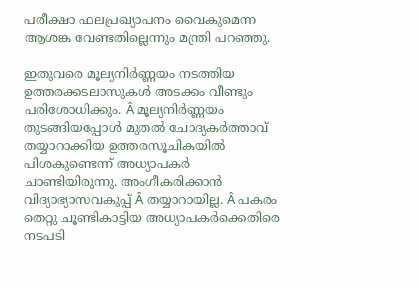പരീക്ഷാ ഫലപ്രഖ്യാപനം വൈകുമെന്ന ആശങ്ക വേണ്ടതില്ലെന്നും മന്ത്രി പറഞ്ഞു.

ഇതുവരെ മൂല്യനിര്‍ണ്ണയം നടത്തിയ ഉത്തരക്കടലാസുകള്‍ അടക്കം വീണ്ടും പരിശോധിക്കും. Â മൂല്യനിര്‍ണ്ണയം തുടങ്ങിയപ്പോള്‍ മുതല്‍ ചോദ്യകര്‍ത്താവ് തയ്യാറാക്കിയ ഉത്തരസൂചികയില്‍ പിശകുണ്ടെന്ന് അധ്യാപകര്‍ ചാണ്ടിയിരുന്നു. അംഗീകരിക്കാന്‍ വിദ്യാഭ്യാസവകുപ്പ് Â തയ്യാറായില്ല. Â പകരം തെറ്റു ചൂണ്ടികാട്ടിയ അധ്യാപകര്‍ക്കെതിരെ നടപടി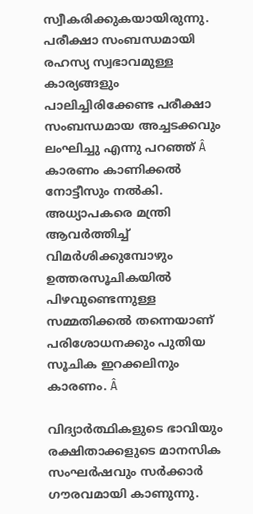സ്വീകരിക്കുകയായിരുന്നു. പരീക്ഷാ സംബന്ധമായി രഹസ്യ സ്വഭാവമുള്ള കാര്യങ്ങളും പാലിച്ചിരിക്കേണ്ട പരീക്ഷാ സംബന്ധമായ അച്ചടക്കവും ലംഘിച്ചു എന്നു പറഞ്ഞ് Â കാരണം കാണിക്കല്‍ നോട്ടീസും നല്‍കി. അധ്യാപകരെ മന്ത്രി ആവര്‍ത്തിച്ച് വിമര്‍ശിക്കുമ്പോഴും ഉത്തരസൂചികയില്‍ പിഴവുണ്ടെന്നുള്ള സമ്മതിക്കല്‍ തന്നെയാണ് പരിശോധനക്കും പുതിയ സൂചിക ഇറക്കലിനും കാരണം. Â

വിദ്യാര്‍ത്ഥികളുടെ ഭാവിയും രക്ഷിതാക്കളുടെ മാനസിക സംഘര്‍ഷവും സര്‍ക്കാര്‍ ഗൗരവമായി കാണുന്നു.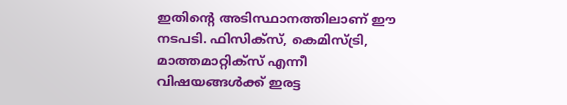ഇതിന്റെ അടിസ്ഥാനത്തിലാണ് ഈ നടപടി. ഫിസിക്‌സ്, കെമിസ്ട്രി, മാത്തമാറ്റിക്‌സ് എന്നീ വിഷയങ്ങള്‍ക്ക് ഇരട്ട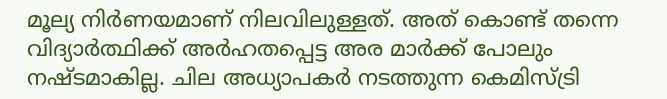മൂല്യ നിര്‍ണയമാണ് നിലവിലുള്ളത്. അത് കൊണ്ട് തന്നെ വിദ്യാര്‍ത്ഥിക്ക് അര്‍ഹതപ്പെട്ട അര മാര്‍ക്ക് പോലും നഷ്ടമാകില്ല. ചില അധ്യാപകര്‍ നടത്തുന്ന കെമിസ്ട്രി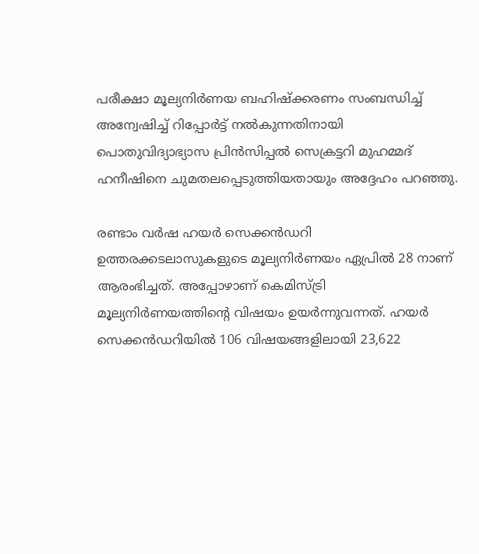പരീക്ഷാ മൂല്യനിര്‍ണയ ബഹിഷ്‌ക്കരണം സംബന്ധിച്ച് അന്വേഷിച്ച് റിപ്പോര്‍ട്ട് നല്‍കുന്നതിനായി പൊതുവിദ്യാഭ്യാസ പ്രിന്‍സിപ്പല്‍ സെക്രട്ടറി മുഹമ്മദ് ഹനീഷിനെ ചുമതലപ്പെടുത്തിയതായും അദ്ദേഹം പറഞ്ഞു.

രണ്ടാം വര്‍ഷ ഹയര്‍ സെക്കന്‍ഡറി ഉത്തരക്കടലാസുകളുടെ മൂല്യനിര്‍ണയം ഏപ്രില്‍ 28 നാണ് ആരംഭിച്ചത്. അപ്പോഴാണ് കെമിസ്ട്രി മൂല്യനിര്‍ണയത്തിന്റെ വിഷയം ഉയര്‍ന്നുവന്നത്. ഹയര്‍ സെക്കന്‍ഡറിയില്‍ 106 വിഷയങ്ങളിലായി 23,622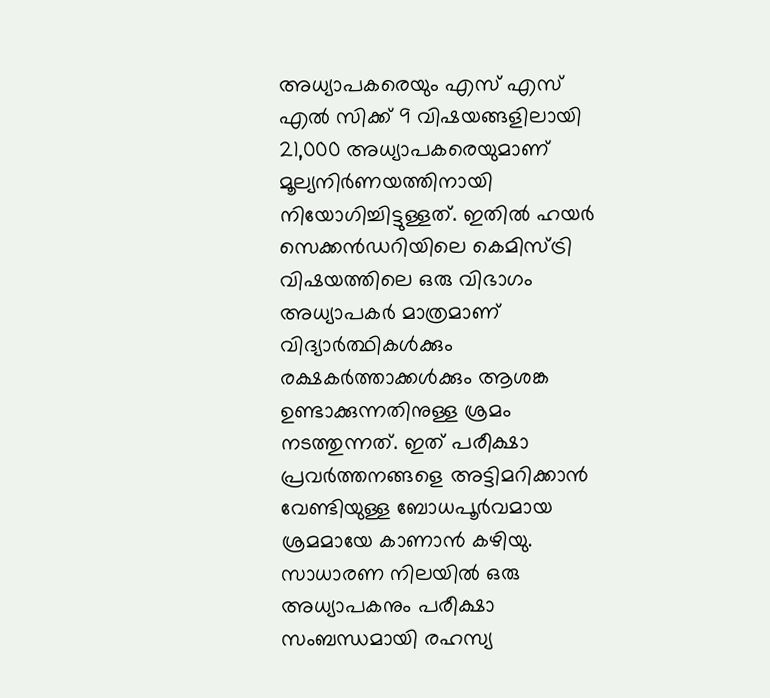അധ്യാപകരെയും എസ് എസ് എല്‍ സിക്ക് 9 വിഷയങ്ങളിലായി 21,000 അധ്യാപകരെയുമാണ് മൂല്യനിര്‍ണയത്തിനായി നിയോഗിച്ചിട്ടുള്ളത്. ഇതില്‍ ഹയര്‍ സെക്കന്‍ഡറിയിലെ കെമിസ്ട്രി വിഷയത്തിലെ ഒരു വിഭാഗം അധ്യാപകര്‍ മാത്രമാണ് വിദ്യാര്‍ത്ഥികള്‍ക്കും രക്ഷകര്‍ത്താക്കള്‍ക്കും ആശങ്ക ഉണ്ടാക്കുന്നതിനുള്ള ശ്രമം നടത്തുന്നത്. ഇത് പരീക്ഷാ പ്രവര്‍ത്തനങ്ങളെ അട്ടിമറിക്കാന്‍ വേണ്ടിയുള്ള ബോധപൂര്‍വമായ ശ്രമമായേ കാണാന്‍ കഴിയു. സാധാരണ നിലയില്‍ ഒരു അധ്യാപകനും പരീക്ഷാ സംബന്ധമായി രഹസ്യ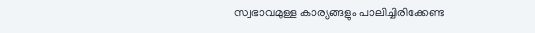സ്വഭാവമുള്ള കാര്യങ്ങളും പാലിച്ചിരിക്കേണ്ട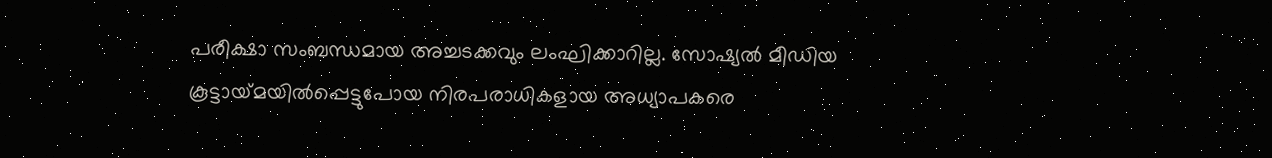പരീക്ഷാ സംബന്ധമായ അച്ചടക്കവും ലംഘിക്കാറില്ല. സോഷ്യല്‍ മീഡിയ കൂട്ടായ്‌മയില്‍പ്പെട്ടുപോയ നിരപരാധികളായ അധ്യാപകരെ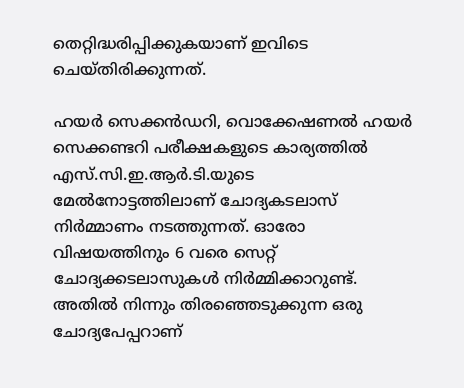തെറ്റിദ്ധരിപ്പിക്കുകയാണ് ഇവിടെ ചെയ്തിരിക്കുന്നത്.

ഹയര്‍ സെക്കന്‍ഡറി, വൊക്കേഷണല്‍ ഹയര്‍ സെക്കണ്ടറി പരീക്ഷകളുടെ കാര്യത്തില്‍ എസ്.സി.ഇ.ആര്‍.ടി.യുടെ മേല്‍നോട്ടത്തിലാണ് ചോദ്യകടലാസ് നിര്‍മ്മാണം നടത്തുന്നത്. ഓരോ വിഷയത്തിനും 6 വരെ സെറ്റ് ചോദ്യക്കടലാസുകള്‍ നിര്‍മ്മിക്കാറുണ്ട്. അതില്‍ നിന്നും തിരഞ്ഞെടുക്കുന്ന ഒരു ചോദ്യപേപ്പറാണ്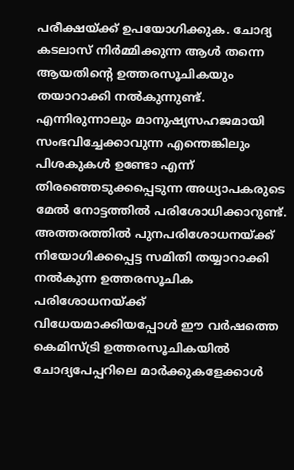പരീക്ഷയ്‌ക്ക് ഉപയോഗിക്കുക. ചോദ്യ കടലാസ് നിര്‍മ്മിക്കുന്ന ആള്‍ തന്നെ ആയതിന്റെ ഉത്തരസൂചികയും തയാറാക്കി നല്‍കുന്നുണ്ട്. എന്നിരുന്നാലും മാനുഷ്യസഹജമായി സംഭവിച്ചേക്കാവുന്ന എന്തെങ്കിലും പിശകുകള്‍ ഉണ്ടോ എന്ന് തിരഞ്ഞെടുക്കപ്പെടുന്ന അധ്യാപകരുടെ മേല്‍ നോട്ടത്തില്‍ പരിശോധിക്കാറുണ്ട്. അത്തരത്തില്‍ പുനപരിശോധനയ്‌ക്ക് നിയോഗിക്കപ്പെട്ട സമിതി തയ്യാറാക്കി നല്‍കുന്ന ഉത്തരസൂചിക പരിശോധനയ്‌ക്ക് വിധേയമാക്കിയപ്പോള്‍ ഈ വര്‍ഷത്തെ കെമിസ്ട്രി ഉത്തരസൂചികയില്‍ ചോദ്യപേപ്പറിലെ മാര്‍ക്കുകളേക്കാള്‍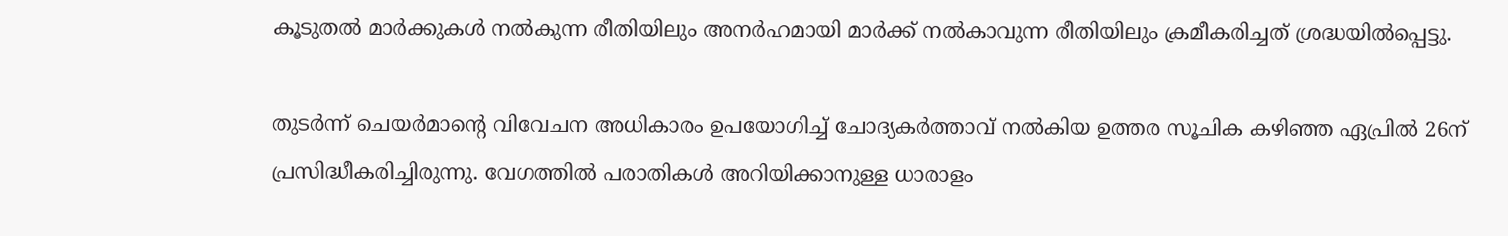കൂടുതല്‍ മാര്‍ക്കുകള്‍ നല്‍കുന്ന രീതിയിലും അനര്‍ഹമായി മാര്‍ക്ക് നല്‍കാവുന്ന രീതിയിലും ക്രമീകരിച്ചത് ശ്രദ്ധയില്‍പ്പെട്ടു.

തുടര്‍ന്ന് ചെയര്‍മാന്റെ വിവേചന അധികാരം ഉപയോഗിച്ച് ചോദ്യകര്‍ത്താവ് നല്‍കിയ ഉത്തര സൂചിക കഴിഞ്ഞ ഏപ്രില്‍ 26ന് പ്രസിദ്ധീകരിച്ചിരുന്നു. വേഗത്തില്‍ പരാതികള്‍ അറിയിക്കാനുള്ള ധാരാളം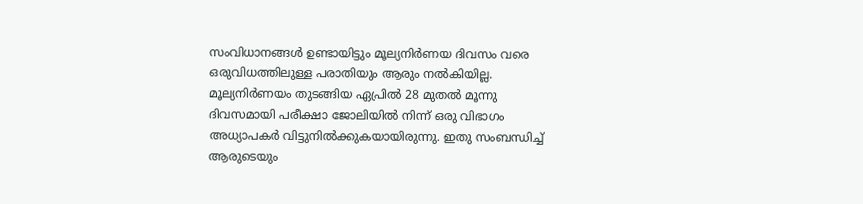സംവിധാനങ്ങള്‍ ഉണ്ടായിട്ടും മൂല്യനിര്‍ണയ ദിവസം വരെ ഒരുവിധത്തിലുള്ള പരാതിയും ആരും നല്‍കിയില്ല. മൂല്യനിര്‍ണയം തുടങ്ങിയ ഏപ്രില്‍ 28 മുതല്‍ മൂന്നു ദിവസമായി പരീക്ഷാ ജോലിയില്‍ നിന്ന് ഒരു വിഭാഗം അധ്യാപകര്‍ വിട്ടുനില്‍ക്കുകയായിരുന്നു. ഇതു സംബന്ധിച്ച് ആരുടെയും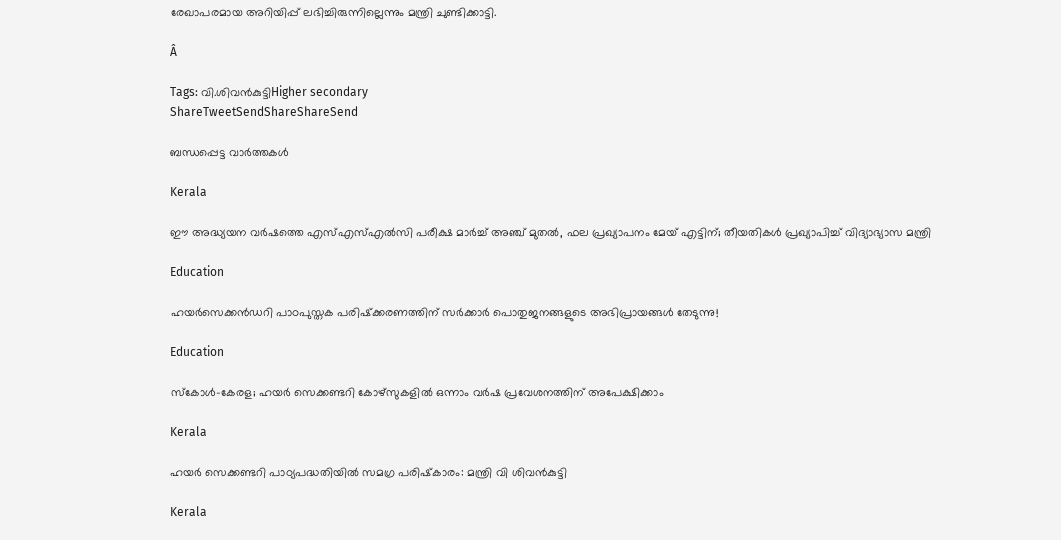രേഖാപരമായ അറിയിപ്പ് ലഭിച്ചിരുന്നില്ലെന്നും മന്ത്രി ചുണ്ടിക്കാട്ടി.

Â

Tags: വി.ശിവന്‍കുട്ടിHigher secondary
ShareTweetSendShareShareSend

ബന്ധപ്പെട്ട വാര്‍ത്തകള്‍

Kerala

ഈ അദ്ധ്യയന വർഷത്തെ എസ്എസ്എൽസി പരീക്ഷ മാർച്ച് അഞ്ച് മുതൽ, ഫല പ്രഖ്യാപനം മേയ് എട്ടിന്; തീയതികൾ പ്രഖ്യാപിച്ച് വിദ്യാഭ്യാസ മന്ത്രി

Education

ഹയര്‍സെക്കന്‍ഡറി പാഠപുസ്തക പരിഷ്‌ക്കരണത്തിന് സര്‍ക്കാര്‍ പൊതുജനങ്ങളുടെ അഭിപ്രായങ്ങള്‍ തേടുന്നു!

Education

സ്‌കോള്‍-കേരള; ഹയര്‍ സെക്കണ്ടറി കോഴ്സുകളില്‍ ഒന്നാം വര്‍ഷ പ്രവേശനത്തിന് അപേക്ഷിക്കാം

Kerala

ഹയര്‍ സെക്കണ്ടറി പാഠ്യപദ്ധതിയില്‍ സമഗ്ര പരിഷ്‌കാരം: മന്ത്രി വി ശിവന്‍കുട്ടി

Kerala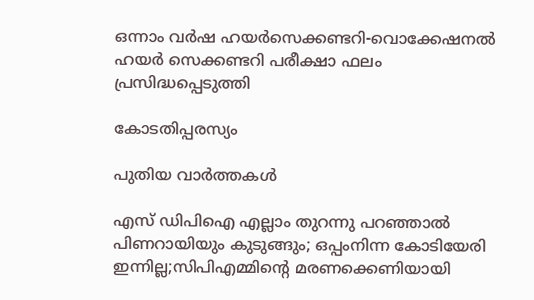ഒന്നാം വര്‍ഷ ഹയര്‍സെക്കണ്ടറി-വൊക്കേഷനല്‍ ഹയര്‍ സെക്കണ്ടറി പരീക്ഷാ ഫലം പ്രസിദ്ധപ്പെടുത്തി

കോടതിപ്പരസ്യം

പുതിയ വാര്‍ത്തകള്‍

എസ് ഡിപിഐ എല്ലാം തുറന്നു പറഞ്ഞാൽ പിണറായിയും കുടുങ്ങും; ഒപ്പംനിന്ന കോടിയേരി ഇന്നില്ല;സിപിഎമ്മിന്റെ മരണക്കെണിയായി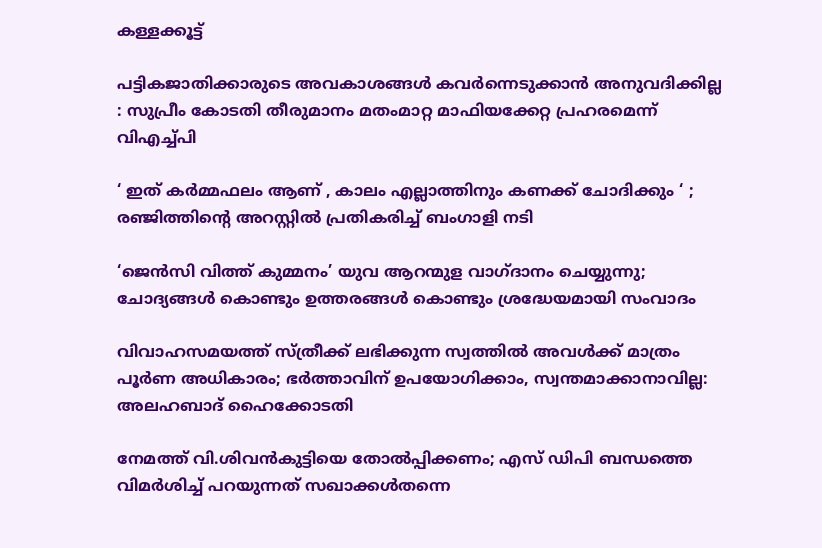കള്ളക്കൂട്ട്

പട്ടികജാതിക്കാരുടെ അവകാശങ്ങൾ കവർന്നെടുക്കാൻ അനുവദിക്കില്ല : സുപ്രീം കോടതി തീരുമാനം മതംമാറ്റ മാഫിയക്കേറ്റ പ്രഹരമെന്ന് വിഎച്ച്പി

‘ ഇത് കർമ്മഫലം ആണ് , കാലം എല്ലാത്തിനും കണക്ക് ചോദിക്കും ‘ ; രഞ്ജിത്തിന്റെ അറസ്റ്റിൽ പ്രതികരിച്ച് ബംഗാളി നടി

‘ജെന്‍സി വിത്ത് കുമ്മനം’ യുവ ആറന്മുള വാഗ്ദാനം ചെയ്യുന്നു; ചോദ്യങ്ങള്‍ കൊണ്ടും ഉത്തരങ്ങള്‍ കൊണ്ടും ശ്രദ്ധേയമായി സംവാദം

വിവാഹസമയത്ത് സ്ത്രീക്ക് ലഭിക്കുന്ന സ്വത്തിൽ അവൾക്ക് മാത്രം പൂർണ അധികാരം; ഭർത്താവിന് ഉപയോഗിക്കാം, സ്വന്തമാക്കാനാവില്ല: അലഹബാദ് ഹൈക്കോടതി

നേമത്ത് വി.ശിവൻകുട്ടിയെ തോൽപ്പിക്കണം; എസ് ഡിപി ബന്ധത്തെ വിമർശിച്ച് പറയുന്നത് സഖാക്കൾതന്നെ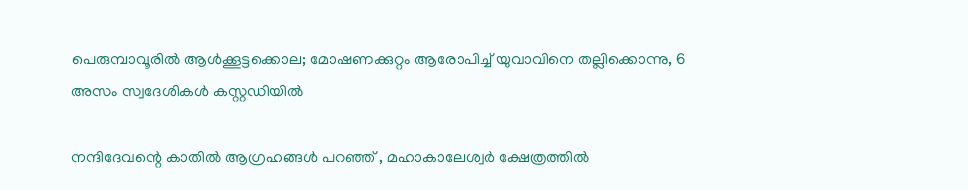പെരുമ്പാവൂരിൽ ആൾക്കൂട്ടക്കൊല; മോഷണക്കുറ്റം ആരോപിച്ച് യുവാവിനെ തല്ലിക്കൊന്നു, 6 അസം സ്വദേശികൾ കസ്റ്റഡിയിൽ

നന്ദിദേവന്റെ കാതിൽ ആഗ്രഹങ്ങൾ പറഞ്ഞ് , മഹാകാലേശ്വർ ക്ഷേത്രത്തിൽ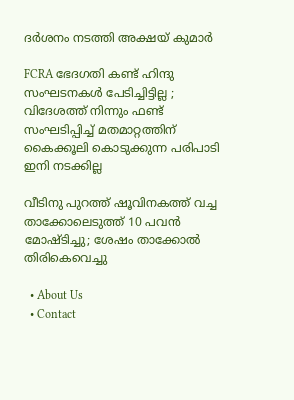ദർശനം നടത്തി അക്ഷയ് കുമാർ

FCRA ഭേദഗതി കണ്ട് ഹിന്ദു സംഘടനകൾ പേടിച്ചിട്ടില്ല ; വിദേശത്ത് നിന്നും ഫണ്ട്‌ സംഘടിപ്പിച്ച് മതമാറ്റത്തിന് കൈക്കൂലി കൊടുക്കുന്ന പരിപാടി ഇനി നടക്കില്ല

വീടിനു പുറത്ത് ഷൂവിനകത്ത് വച്ച താക്കോലെടുത്ത് 10 പവൻ മോഷ്ടിച്ചു; ശേഷം താക്കോൽ തിരികെവെച്ചു

  • About Us
  • Contact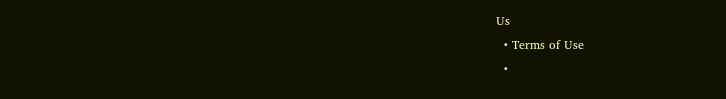Us
  • Terms of Use
  •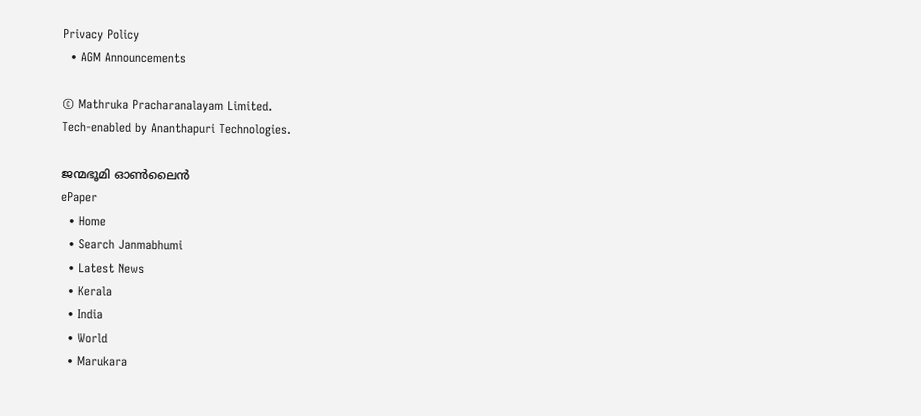Privacy Policy
  • AGM Announcements

© Mathruka Pracharanalayam Limited.
Tech-enabled by Ananthapuri Technologies.

ജന്മഭൂമി ഓണ്‍ലൈന്‍
ePaper
  • Home
  • Search Janmabhumi
  • Latest News
  • Kerala
  • India
  • World
  • Marukara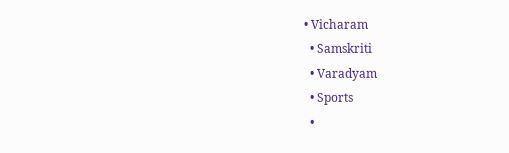• Vicharam
  • Samskriti
  • Varadyam
  • Sports
  •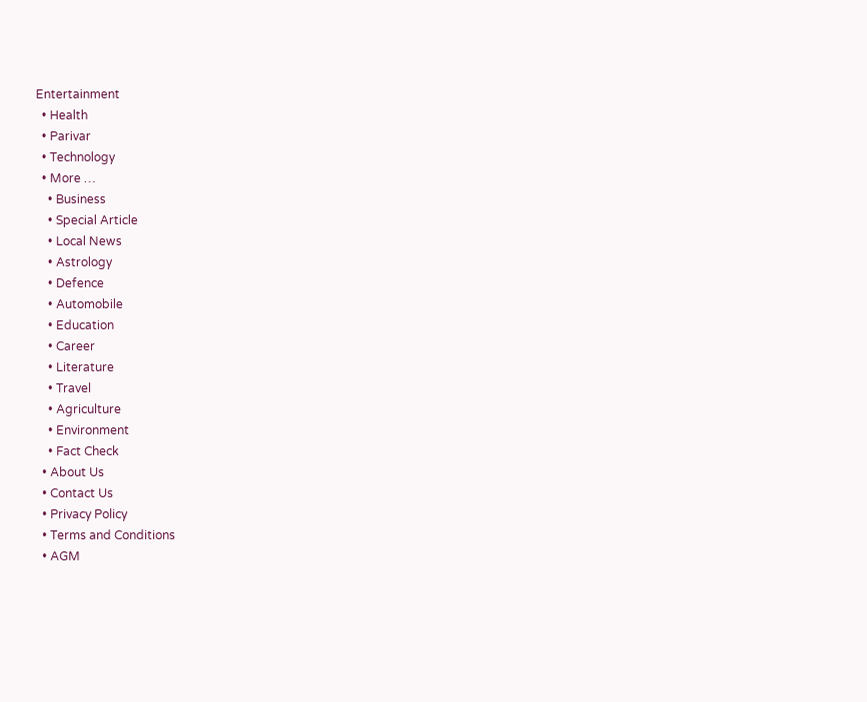Entertainment
  • Health
  • Parivar
  • Technology
  • More …
    • Business
    • Special Article
    • Local News
    • Astrology
    • Defence
    • Automobile
    • Education
    • Career
    • Literature
    • Travel
    • Agriculture
    • Environment
    • Fact Check
  • About Us
  • Contact Us
  • Privacy Policy
  • Terms and Conditions
  • AGM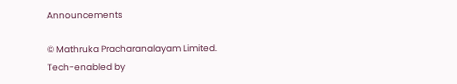Announcements

© Mathruka Pracharanalayam Limited.
Tech-enabled by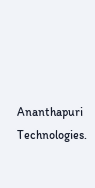Ananthapuri Technologies.